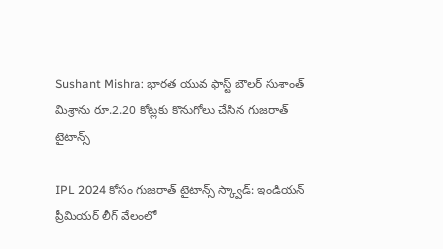Sushant Mishra: భారత యువ ఫాస్ట్ బౌలర్ సుశాంత్ మిశ్రాను రూ.2.20 కోట్లకు కొనుగోలు చేసిన గుజరాత్ టైటాన్స్

IPL 2024 కోసం గుజరాత్ టైటాన్స్ స్క్వాడ్: ఇండియన్ ప్రీమియర్ లీగ్ వేలంలో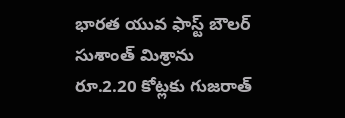భారత యువ ఫాస్ట్ బౌలర్ సుశాంత్ మిశ్రాను రూ.2.20 కోట్లకు గుజరాత్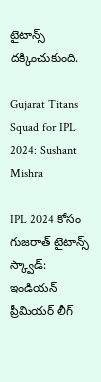టైటాన్స్ దక్కించుకుంది.

Gujarat Titans Squad for IPL 2024: Sushant Mishra

IPL 2024 కోసం గుజరాత్ టైటాన్స్ స్క్వాడ్: ఇండియన్ ప్రీమియర్ లీగ్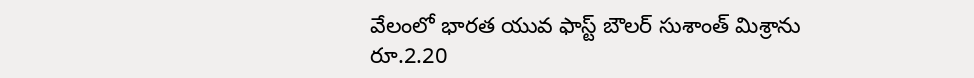వేలంలో భారత యువ ఫాస్ట్ బౌలర్ సుశాంత్ మిశ్రాను రూ.2.20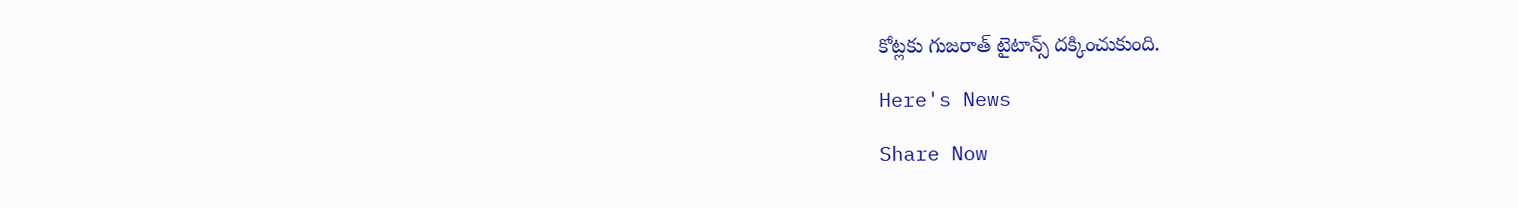కోట్లకు గుజరాత్ టైటాన్స్ దక్కించుకుంది.

Here's News

Share Now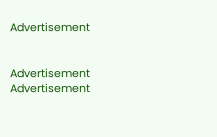Advertisement


Advertisement
Advertisement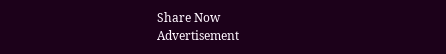Share Now
Advertisement